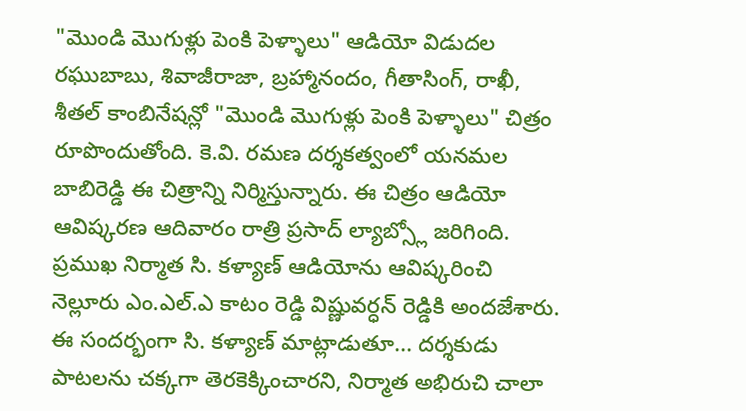"మొండి మొగుళ్లు పెంకి పెళ్ళాలు" ఆడియో విడుదల
రఘుబాబు, శివాజీరాజా, బ్రహ్మానందం, గీతాసింగ్, రాఖీ, శీతల్ కాంబినేషన్లో "మొండి మొగుళ్లు పెంకి పెళ్ళాలు" చిత్రం రూపొందుతోంది. కె.వి. రమణ దర్శకత్వంలో యనమల బాబిరెడ్డి ఈ చిత్రాన్ని నిర్మిస్తున్నారు. ఈ చిత్రం ఆడియో ఆవిష్కరణ ఆదివారం రాత్రి ప్రసాద్ ల్యాబ్స్లో జరిగింది.
ప్రముఖ నిర్మాత సి. కళ్యాణ్ ఆడియోను ఆవిష్కరించి నెల్లూరు ఎం.ఎల్.ఎ కాటం రెడ్డి విష్ణువర్ధన్ రెడ్డికి అందజేశారు. ఈ సందర్భంగా సి. కళ్యాణ్ మాట్లాడుతూ... దర్శకుడు పాటలను చక్కగా తెరకెక్కించారని, నిర్మాత అభిరుచి చాలా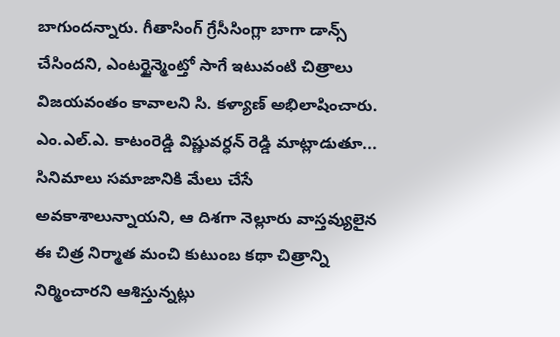బాగుందన్నారు. గీతాసింగ్ గ్రేసీసింగ్లా బాగా డాన్స్ చేసిందని, ఎంటర్టైన్మెంట్తో సాగే ఇటువంటి చిత్రాలు విజయవంతం కావాలని సి. కళ్యాణ్ అభిలాషించారు.
ఎం.ఎల్.ఎ. కాటంరెడ్డి విష్ణువర్ధన్ రెడ్డి మాట్లాడుతూ... సినిమాలు సమాజానికి మేలు చేసే అవకాశాలున్నాయని, ఆ దిశగా నెల్లూరు వాస్తవ్యులైన ఈ చిత్ర నిర్మాత మంచి కుటుంబ కథా చిత్రాన్ని నిర్మించారని ఆశిస్తున్నట్లు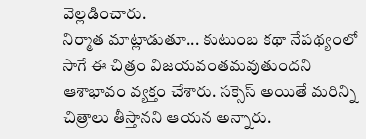వెల్లడించారు.
నిర్మాత మాట్లాడుతూ... కుటుంబ కథా నేపథ్యంలో సాగే ఈ చిత్రం విజయవంతమవుతుందని ఆశాభావం వ్యక్తం చేశారు. సక్సెస్ అయితే మరిన్ని చిత్రాలు తీస్తానని ఆయన అన్నారు.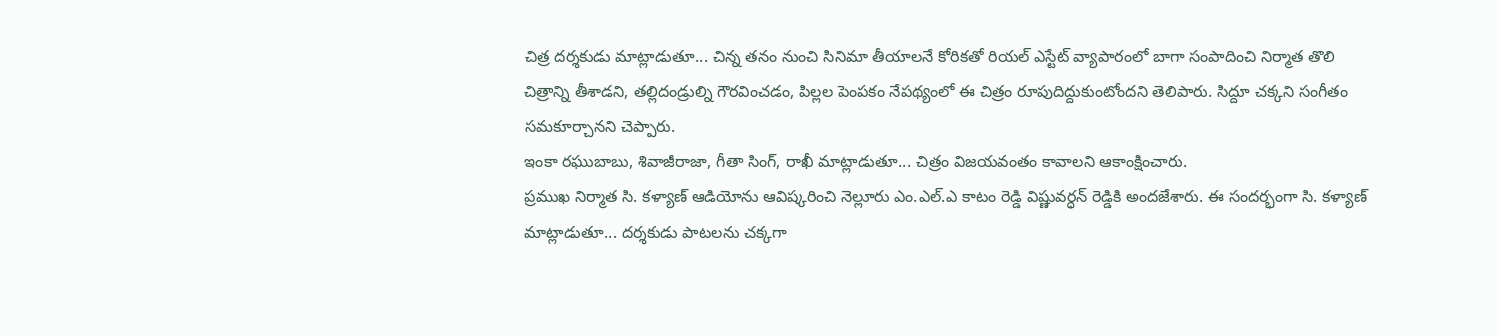చిత్ర దర్శకుడు మాట్లాడుతూ... చిన్న తనం నుంచి సినిమా తీయాలనే కోరికతో రియల్ ఎస్టేట్ వ్యాపారంలో బాగా సంపాదించి నిర్మాత తొలి చిత్రాన్ని తీశాడని, తల్లిదండ్రుల్ని గౌరవించడం, పిల్లల పెంపకం నేపథ్యంలో ఈ చిత్రం రూపుదిద్దుకుంటోందని తెలిపారు. సిద్దూ చక్కని సంగీతం సమకూర్చానని చెప్పారు.
ఇంకా రఘుబాబు, శివాజీరాజా, గీతా సింగ్, రాఖీ మాట్లాడుతూ... చిత్రం విజయవంతం కావాలని ఆకాంక్షించారు.
ప్రముఖ నిర్మాత సి. కళ్యాణ్ ఆడియోను ఆవిష్కరించి నెల్లూరు ఎం.ఎల్.ఎ కాటం రెడ్డి విష్ణువర్ధన్ రెడ్డికి అందజేశారు. ఈ సందర్భంగా సి. కళ్యాణ్ మాట్లాడుతూ... దర్శకుడు పాటలను చక్కగా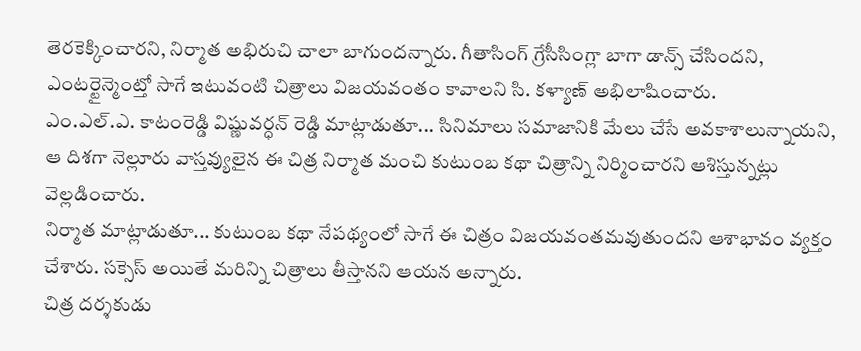తెరకెక్కించారని, నిర్మాత అభిరుచి చాలా బాగుందన్నారు. గీతాసింగ్ గ్రేసీసింగ్లా బాగా డాన్స్ చేసిందని, ఎంటర్టైన్మెంట్తో సాగే ఇటువంటి చిత్రాలు విజయవంతం కావాలని సి. కళ్యాణ్ అభిలాషించారు.
ఎం.ఎల్.ఎ. కాటంరెడ్డి విష్ణువర్ధన్ రెడ్డి మాట్లాడుతూ... సినిమాలు సమాజానికి మేలు చేసే అవకాశాలున్నాయని, ఆ దిశగా నెల్లూరు వాస్తవ్యులైన ఈ చిత్ర నిర్మాత మంచి కుటుంబ కథా చిత్రాన్ని నిర్మించారని ఆశిస్తున్నట్లు వెల్లడించారు.
నిర్మాత మాట్లాడుతూ... కుటుంబ కథా నేపథ్యంలో సాగే ఈ చిత్రం విజయవంతమవుతుందని ఆశాభావం వ్యక్తం చేశారు. సక్సెస్ అయితే మరిన్ని చిత్రాలు తీస్తానని ఆయన అన్నారు.
చిత్ర దర్శకుడు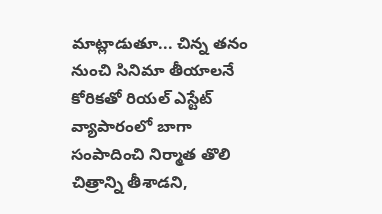మాట్లాడుతూ... చిన్న తనం నుంచి సినిమా తీయాలనే కోరికతో రియల్ ఎస్టేట్ వ్యాపారంలో బాగా సంపాదించి నిర్మాత తొలి చిత్రాన్ని తీశాడని,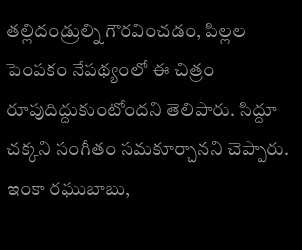తల్లిదండ్రుల్ని గౌరవించడం, పిల్లల పెంపకం నేపథ్యంలో ఈ చిత్రం రూపుదిద్దుకుంటోందని తెలిపారు. సిద్దూ చక్కని సంగీతం సమకూర్చానని చెప్పారు.
ఇంకా రఘుబాబు,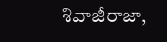శివాజీరాజా,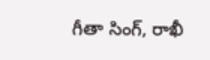గీతా సింగ్, రాఖీ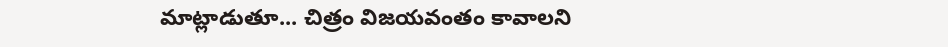మాట్లాడుతూ... చిత్రం విజయవంతం కావాలని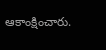ఆకాంక్షించారు.